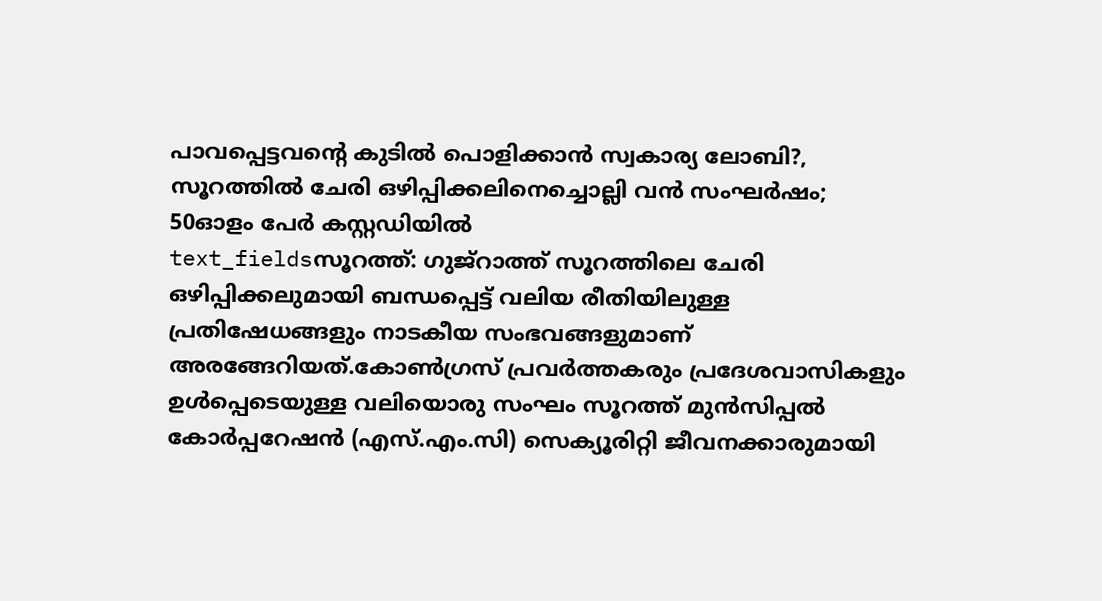പാവപ്പെട്ടവന്റെ കുടിൽ പൊളിക്കാൻ സ്വകാര്യ ലോബി?, സൂറത്തിൽ ചേരി ഒഴിപ്പിക്കലിനെച്ചൊല്ലി വൻ സംഘർഷം; 50ഓളം പേർ കസ്റ്റഡിയിൽ
text_fieldsസൂറത്ത്: ഗുജ്റാത്ത് സൂറത്തിലെ ചേരി ഒഴിപ്പിക്കലുമായി ബന്ധപ്പെട്ട് വലിയ രീതിയിലുള്ള പ്രതിഷേധങ്ങളും നാടകീയ സംഭവങ്ങളുമാണ് അരങ്ങേറിയത്.കോൺഗ്രസ് പ്രവർത്തകരും പ്രദേശവാസികളും ഉൾപ്പെടെയുള്ള വലിയൊരു സംഘം സൂറത്ത് മുൻസിപ്പൽ കോർപ്പറേഷൻ (എസ്.എം.സി) സെക്യൂരിറ്റി ജീവനക്കാരുമായി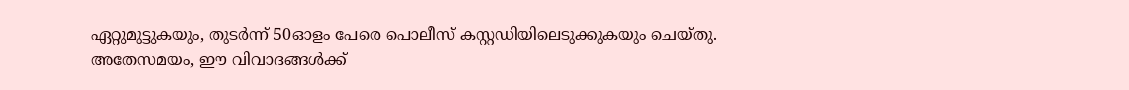ഏറ്റുമുട്ടുകയും, തുടർന്ന് 50ഓളം പേരെ പൊലീസ് കസ്റ്റഡിയിലെടുക്കുകയും ചെയ്തു.
അതേസമയം, ഈ വിവാദങ്ങൾക്ക്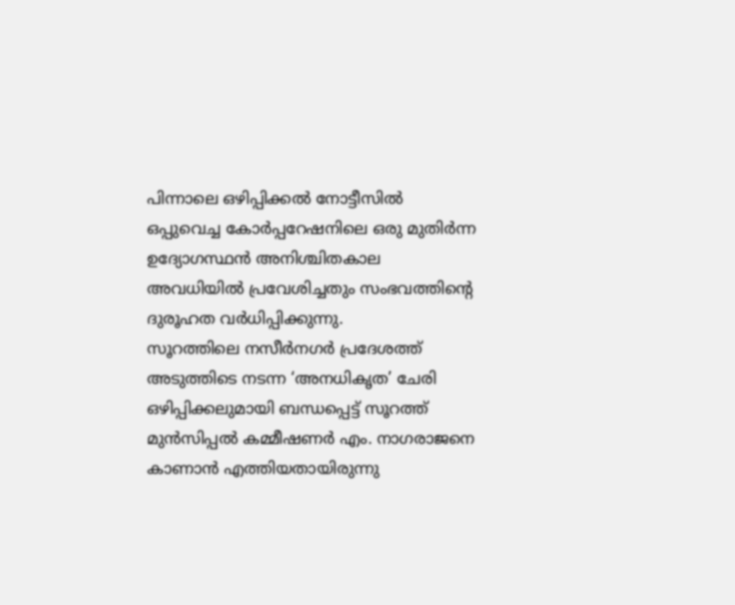പിന്നാലെ ഒഴിപ്പിക്കൽ നോട്ടീസിൽ ഒപ്പുവെച്ച കോർപ്പറേഷനിലെ ഒരു മുതിർന്ന ഉദ്യോഗസ്ഥൻ അനിശ്ചിതകാല അവധിയിൽ പ്രവേശിച്ചതും സംഭവത്തിന്റെ ദുരൂഹത വർധിപ്പിക്കുന്നു.
സൂറത്തിലെ നസീർനഗർ പ്രദേശത്ത് അടുത്തിടെ നടന്ന ‘അനധികൃത’ ചേരി ഒഴിപ്പിക്കലുമായി ബന്ധപ്പെട്ട് സൂറത്ത് മുൻസിപ്പൽ കമ്മീഷണർ എം. നാഗരാജനെ കാണാൻ എത്തിയതായിരുന്നു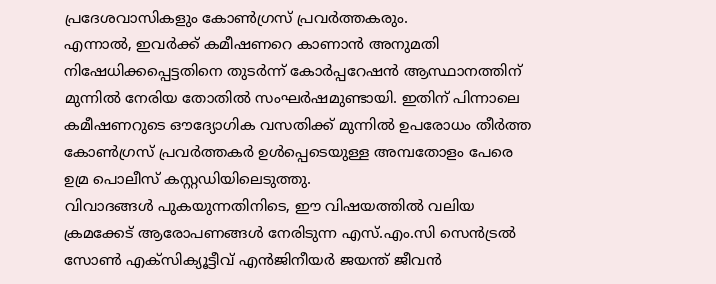പ്രദേശവാസികളും കോൺഗ്രസ് പ്രവർത്തകരും.
എന്നാൽ, ഇവർക്ക് കമീഷണറെ കാണാൻ അനുമതി നിഷേധിക്കപ്പെട്ടതിനെ തുടർന്ന് കോർപ്പറേഷൻ ആസ്ഥാനത്തിന് മുന്നിൽ നേരിയ തോതിൽ സംഘർഷമുണ്ടായി. ഇതിന് പിന്നാലെ കമീഷണറുടെ ഔദ്യോഗിക വസതിക്ക് മുന്നിൽ ഉപരോധം തീർത്ത കോൺഗ്രസ് പ്രവർത്തകർ ഉൾപ്പെടെയുള്ള അമ്പതോളം പേരെ ഉമ്ര പൊലീസ് കസ്റ്റഡിയിലെടുത്തു.
വിവാദങ്ങൾ പുകയുന്നതിനിടെ, ഈ വിഷയത്തിൽ വലിയ ക്രമക്കേട് ആരോപണങ്ങൾ നേരിടുന്ന എസ്.എം.സി സെൻട്രൽ സോൺ എക്സിക്യൂട്ടീവ് എൻജിനീയർ ജയന്ത് ജീവൻ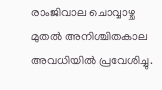രാംജിവാല ചൊവ്വാഴ്ച മുതൽ അനിശ്ചിതകാല അവധിയിൽ പ്രവേശിച്ചു.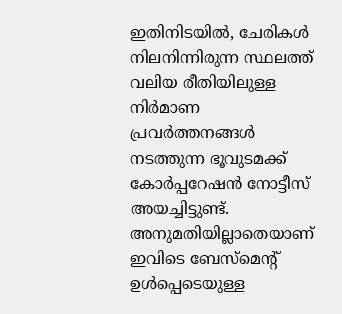ഇതിനിടയിൽ, ചേരികൾ നിലനിന്നിരുന്ന സ്ഥലത്ത് വലിയ രീതിയിലുള്ള നിർമാണ പ്രവർത്തനങ്ങൾ നടത്തുന്ന ഭൂവുടമക്ക് കോർപ്പറേഷൻ നോട്ടീസ് അയച്ചിട്ടുണ്ട്. അനുമതിയില്ലാതെയാണ് ഇവിടെ ബേസ്മെന്റ് ഉൾപ്പെടെയുള്ള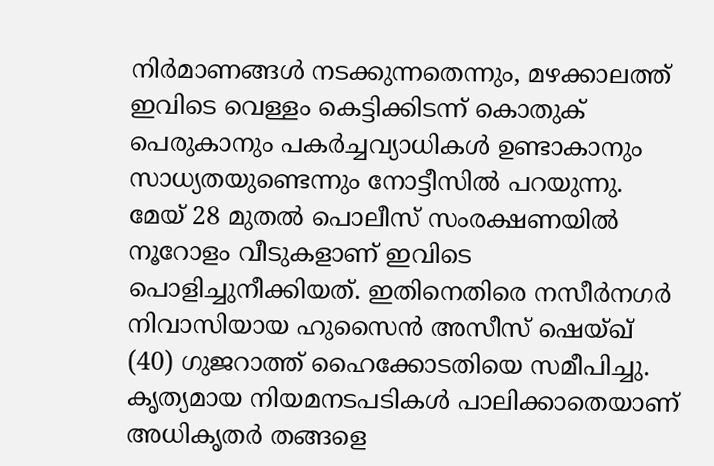നിർമാണങ്ങൾ നടക്കുന്നതെന്നും, മഴക്കാലത്ത് ഇവിടെ വെള്ളം കെട്ടിക്കിടന്ന് കൊതുക് പെരുകാനും പകർച്ചവ്യാധികൾ ഉണ്ടാകാനും സാധ്യതയുണ്ടെന്നും നോട്ടീസിൽ പറയുന്നു.
മേയ് 28 മുതൽ പൊലീസ് സംരക്ഷണയിൽ നൂറോളം വീടുകളാണ് ഇവിടെ പൊളിച്ചുനീക്കിയത്. ഇതിനെതിരെ നസീർനഗർ നിവാസിയായ ഹുസൈൻ അസീസ് ഷെയ്ഖ് (40) ഗുജറാത്ത് ഹൈക്കോടതിയെ സമീപിച്ചു.
കൃത്യമായ നിയമനടപടികൾ പാലിക്കാതെയാണ് അധികൃതർ തങ്ങളെ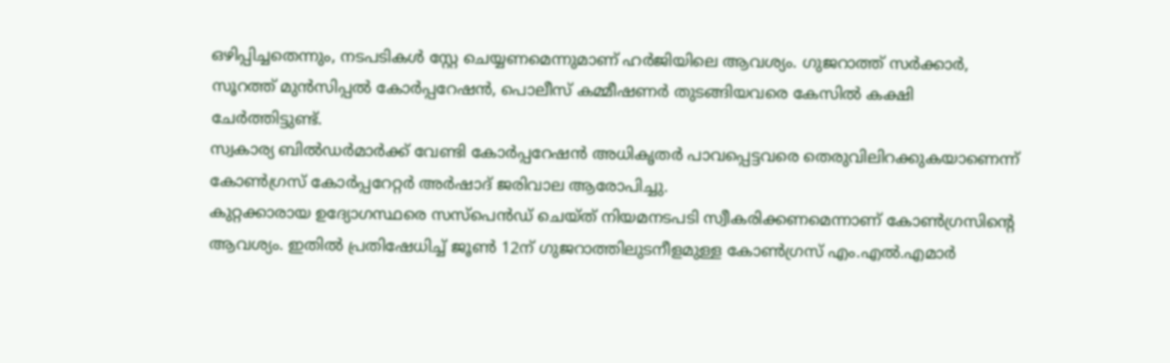ഒഴിപ്പിച്ചതെന്നും, നടപടികൾ സ്റ്റേ ചെയ്യണമെന്നുമാണ് ഹർജിയിലെ ആവശ്യം. ഗുജറാത്ത് സർക്കാർ, സൂറത്ത് മുൻസിപ്പൽ കോർപ്പറേഷൻ, പൊലീസ് കമ്മീഷണർ തുടങ്ങിയവരെ കേസിൽ കക്ഷി ചേർത്തിട്ടുണ്ട്.
സ്വകാര്യ ബിൽഡർമാർക്ക് വേണ്ടി കോർപ്പറേഷൻ അധികൃതർ പാവപ്പെട്ടവരെ തെരുവിലിറക്കുകയാണെന്ന് കോൺഗ്രസ് കോർപ്പറേറ്റർ അർഷാദ് ജരിവാല ആരോപിച്ചു.
കുറ്റക്കാരായ ഉദ്യോഗസ്ഥരെ സസ്പെൻഡ് ചെയ്ത് നിയമനടപടി സ്വീകരിക്കണമെന്നാണ് കോൺഗ്രസിന്റെ ആവശ്യം. ഇതിൽ പ്രതിഷേധിച്ച് ജൂൺ 12ന് ഗുജറാത്തിലുടനീളമുള്ള കോൺഗ്രസ് എം.എൽ.എമാർ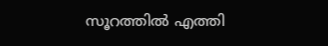സൂറത്തിൽ എത്തി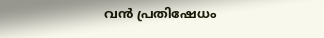വൻ പ്രതിഷേധം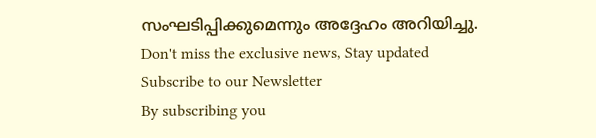സംഘടിപ്പിക്കുമെന്നും അദ്ദേഹം അറിയിച്ചു.
Don't miss the exclusive news, Stay updated
Subscribe to our Newsletter
By subscribing you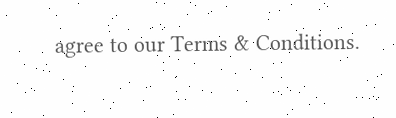agree to our Terms & Conditions.